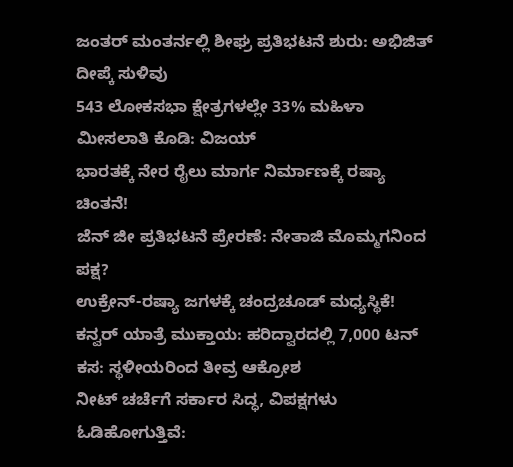ಜಂತರ್ ಮಂತರ್ನಲ್ಲಿ ಶೀಘ್ರ ಪ್ರತಿಭಟನೆ ಶುರು: ಅಭಿಜಿತ್ ದೀಪ್ಕೆ ಸುಳಿವು
543 ಲೋಕಸಭಾ ಕ್ಷೇತ್ರಗಳಲ್ಲೇ 33% ಮಹಿಳಾ ಮೀಸಲಾತಿ ಕೊಡಿ: ವಿಜಯ್
ಭಾರತಕ್ಕೆ ನೇರ ರೈಲು ಮಾರ್ಗ ನಿರ್ಮಾಣಕ್ಕೆ ರಷ್ಯಾ ಚಿಂತನೆ!
ಜೆನ್ ಜೀ ಪ್ರತಿಭಟನೆ ಪ್ರೇರಣೆ: ನೇತಾಜಿ ಮೊಮ್ಮಗನಿಂದ ಪಕ್ಷ?
ಉಕ್ರೇನ್-ರಷ್ಯಾ ಜಗಳಕ್ಕೆ ಚಂದ್ರಚೂಡ್ ಮಧ್ಯಸ್ಥಿಕೆ!
ಕನ್ವರ್ ಯಾತ್ರೆ ಮುಕ್ತಾಯ: ಹರಿದ್ವಾರದಲ್ಲಿ 7,000 ಟನ್ ಕಸ: ಸ್ಥಳೀಯರಿಂದ ತೀವ್ರ ಆಕ್ರೋಶ
ನೀಟ್ ಚರ್ಚೆಗೆ ಸರ್ಕಾರ ಸಿದ್ಧ, ವಿಪಕ್ಷಗಳು ಓಡಿಹೋಗುತ್ತಿವೆ: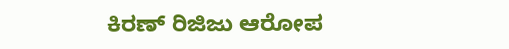ಕಿರಣ್ ರಿಜಿಜು ಆರೋಪ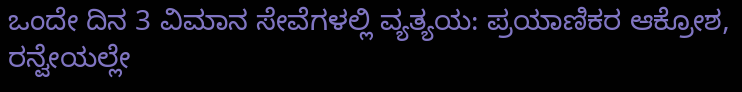ಒಂದೇ ದಿನ 3 ವಿಮಾನ ಸೇವೆಗಳಲ್ಲಿ ವ್ಯತ್ಯಯ: ಪ್ರಯಾಣಿಕರ ಆಕ್ರೋಶ, ರನ್ವೇಯಲ್ಲೇ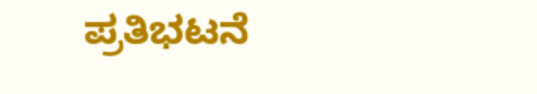ಪ್ರತಿಭಟನೆ